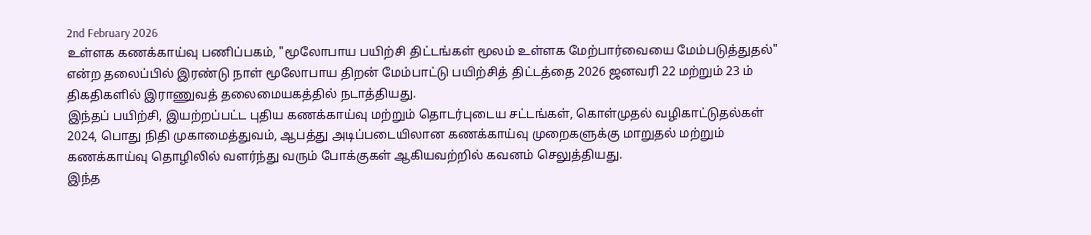2nd February 2026
உள்ளக கணக்காய்வு பணிப்பகம், "மூலோபாய பயிற்சி திட்டங்கள் மூலம் உள்ளக மேற்பார்வையை மேம்படுத்துதல்" என்ற தலைப்பில் இரண்டு நாள் மூலோபாய திறன் மேம்பாட்டு பயிற்சித் திட்டத்தை 2026 ஜனவரி 22 மற்றும் 23 ம் திகதிகளில் இராணுவத் தலைமையகத்தில் நடாத்தியது.
இந்தப் பயிற்சி, இயற்றப்பட்ட புதிய கணக்காய்வு மற்றும் தொடர்புடைய சட்டங்கள், கொள்முதல் வழிகாட்டுதல்கள் 2024, பொது நிதி முகாமைத்துவம், ஆபத்து அடிப்படையிலான கணக்காய்வு முறைகளுக்கு மாறுதல் மற்றும் கணக்காய்வு தொழிலில் வளர்ந்து வரும் போக்குகள் ஆகியவற்றில் கவனம் செலுத்தியது.
இந்த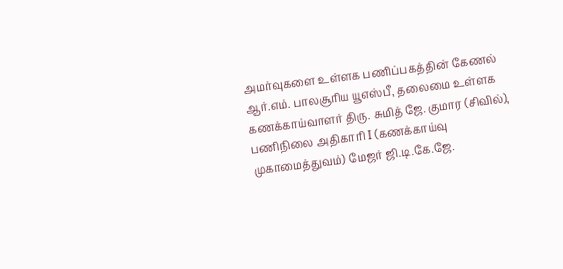அமர்வுகளை உள்ளக பணிப்பகத்தின் கேணல் ஆர்.எம். பாலசூரிய யூஎஸ்பீ, தலைமை உள்ளக கணக்காய்வாளர் திரு. சுமித் ஜே. குமார (சிவில்), பணிநிலை அதிகாரி I (கணக்காய்வு முகாமைத்துவம்) மேஜர் ஜி.டி.கே.ஜே.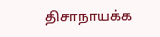திசாநாயக்க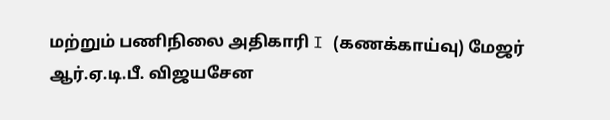மற்றும் பணிநிலை அதிகாரி I (கணக்காய்வு) மேஜர் ஆர்.ஏ.டி.பீ. விஜயசேன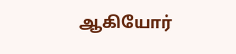ஆகியோர்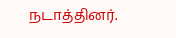நடாத்தினர்.